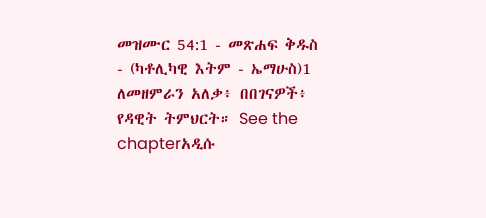መዝሙር 54:1 - መጽሐፍ ቅዱስ - (ካቶሊካዊ እትም - ኤማሁስ)1 ለመዘምራን አለቃ፥ በበገናዎች፥ የዳዊት ትምህርት። See the chapterአዲሱ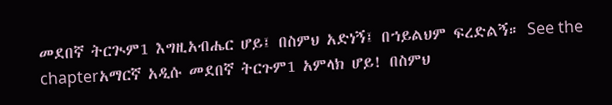መደበኛ ትርጒም1 እግዚአብሔር ሆይ፤ በስምህ አድነኝ፤ በኀይልህም ፍረድልኝ። See the chapterአማርኛ አዲሱ መደበኛ ትርጉም1 አምላክ ሆይ! በስምህ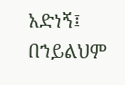አድነኝ፤ በኀይልህም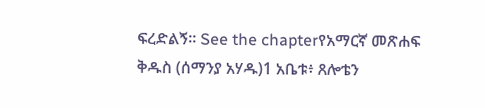ፍረድልኝ። See the chapterየአማርኛ መጽሐፍ ቅዱስ (ሰማንያ አሃዱ)1 አቤቱ፥ ጸሎቴን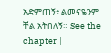አድምጠኝ፥ ልመናዬንም ቸል አትበለኝ። See the chapter |